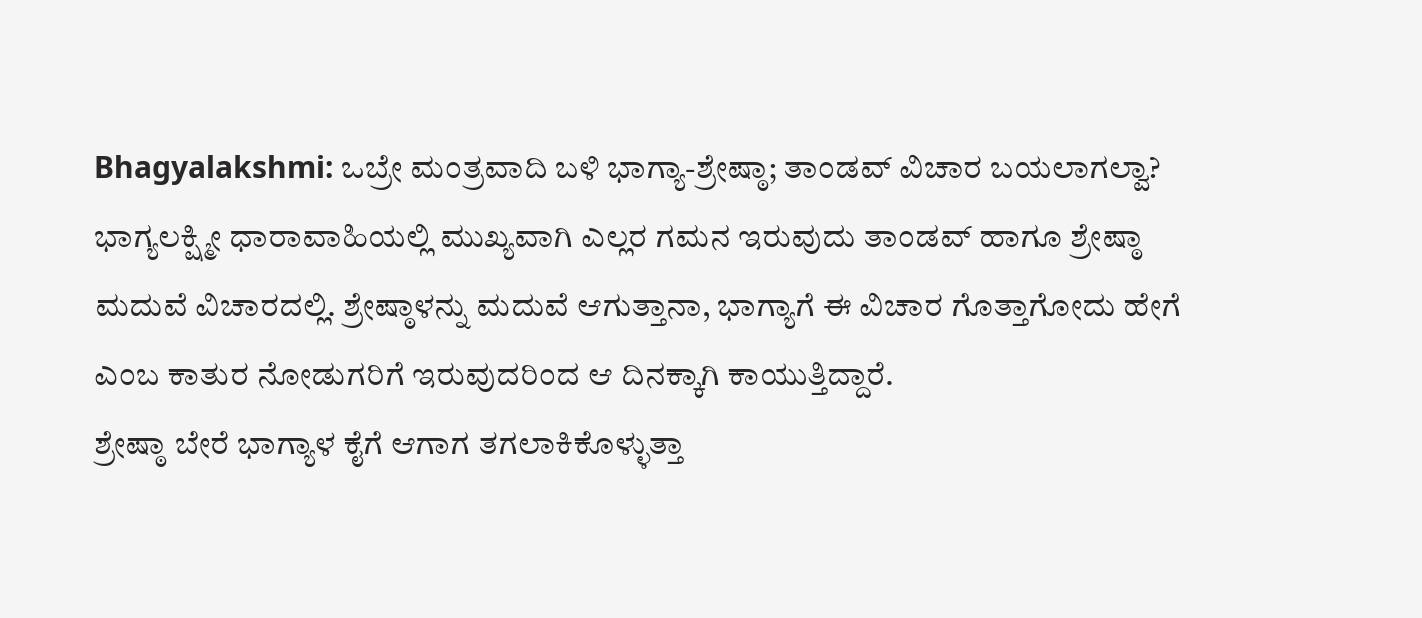Bhagyalakshmi: ಒಬ್ರೇ ಮಂತ್ರವಾದಿ ಬಳಿ ಭಾಗ್ಯಾ-ಶ್ರೇಷ್ಠಾ; ತಾಂಡವ್ ವಿಚಾರ ಬಯಲಾಗಲ್ವಾ?
ಭಾಗ್ಯಲಕ್ಷ್ಮೀ ಧಾರಾವಾಹಿಯಲ್ಲಿ ಮುಖ್ಯವಾಗಿ ಎಲ್ಲರ ಗಮನ ಇರುವುದು ತಾಂಡವ್ ಹಾಗೂ ಶ್ರೇಷ್ಠಾ ಮದುವೆ ವಿಚಾರದಲ್ಲಿ. ಶ್ರೇಷ್ಠಾಳನ್ನು ಮದುವೆ ಆಗುತ್ತಾನಾ, ಭಾಗ್ಯಾಗೆ ಈ ವಿಚಾರ ಗೊತ್ತಾಗೋದು ಹೇಗೆ ಎಂಬ ಕಾತುರ ನೋಡುಗರಿಗೆ ಇರುವುದರಿಂದ ಆ ದಿನಕ್ಕಾಗಿ ಕಾಯುತ್ತಿದ್ದಾರೆ.
ಶ್ರೇಷ್ಠಾ ಬೇರೆ ಭಾಗ್ಯಾಳ ಕೈಗೆ ಆಗಾಗ ತಗಲಾಕಿಕೊಳ್ಳುತ್ತಾ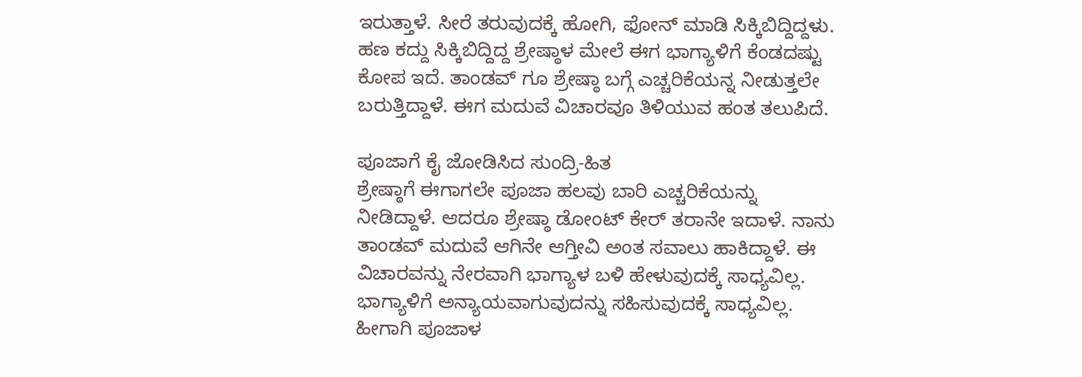ಇರುತ್ತಾಳೆ. ಸೀರೆ ತರುವುದಕ್ಕೆ ಹೋಗಿ, ಫೋನ್ ಮಾಡಿ ಸಿಕ್ಕಿಬಿದ್ದಿದ್ದಳು. ಹಣ ಕದ್ದು ಸಿಕ್ಕಿಬಿದ್ದಿದ್ದ ಶ್ರೇಷ್ಠಾಳ ಮೇಲೆ ಈಗ ಭಾಗ್ಯಾಳಿಗೆ ಕೆಂಡದಷ್ಟು ಕೋಪ ಇದೆ. ತಾಂಡವ್ ಗೂ ಶ್ರೇಷ್ಠಾ ಬಗ್ಗೆ ಎಚ್ಚರಿಕೆಯನ್ನ ನೀಡುತ್ತಲೇ ಬರುತ್ತಿದ್ದಾಳೆ. ಈಗ ಮದುವೆ ವಿಚಾರವೂ ತಿಳಿಯುವ ಹಂತ ತಲುಪಿದೆ.

ಪೂಜಾಗೆ ಕೈ ಜೋಡಿಸಿದ ಸುಂದ್ರಿ-ಹಿತ
ಶ್ರೇಷ್ಠಾಗೆ ಈಗಾಗಲೇ ಪೂಜಾ ಹಲವು ಬಾರಿ ಎಚ್ಚರಿಕೆಯನ್ನು ನೀಡಿದ್ದಾಳೆ. ಆದರೂ ಶ್ರೇಷ್ಠಾ ಡೋಂಟ್ ಕೇರ್ ತರಾನೇ ಇದಾಳೆ. ನಾನು ತಾಂಡವ್ ಮದುವೆ ಆಗಿನೇ ಆಗ್ತೀವಿ ಅಂತ ಸವಾಲು ಹಾಕಿದ್ದಾಳೆ. ಈ ವಿಚಾರವನ್ನು ನೇರವಾಗಿ ಭಾಗ್ಯಾಳ ಬಳಿ ಹೇಳುವುದಕ್ಕೆ ಸಾಧ್ಯವಿಲ್ಲ. ಭಾಗ್ಯಾಳಿಗೆ ಅನ್ಯಾಯವಾಗುವುದನ್ನು ಸಹಿಸುವುದಕ್ಕೆ ಸಾಧ್ಯವಿಲ್ಲ. ಹೀಗಾಗಿ ಪೂಜಾಳ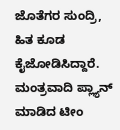ಜೊತೆಗರ ಸುಂದ್ರಿ, ಹಿತ ಕೂಡ ಕೈಜೋಡಿಸಿದ್ದಾರೆ.
ಮಂತ್ರವಾದಿ ಪ್ಲ್ಯಾನ್ ಮಾಡಿದ ಟೀಂ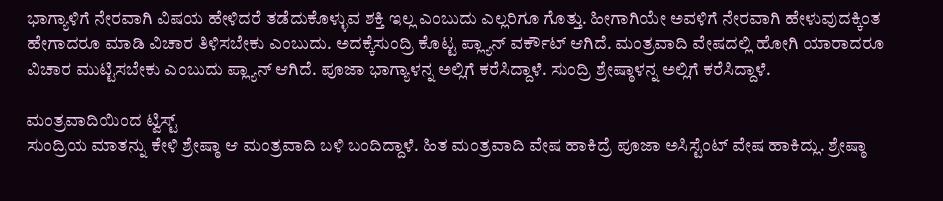ಭಾಗ್ಯಾಳಿಗೆ ನೇರವಾಗಿ ವಿಷಯ ಹೇಳಿದರೆ ತಡೆದುಕೊಳ್ಳುವ ಶಕ್ತಿ ಇಲ್ಲ ಎಂಬುದು ಎಲ್ಲರಿಗೂ ಗೊತ್ತು. ಹೀಗಾಗಿಯೇ ಅವಳಿಗೆ ನೇರವಾಗಿ ಹೇಳುವುದಕ್ಕಿಂತ ಹೇಗಾದರೂ ಮಾಡಿ ವಿಚಾರ ತಿಳಿಸಬೇಕು ಎಂಬುದು. ಅದಕ್ಕೆಸುಂದ್ರಿ ಕೊಟ್ಟ ಪ್ಲ್ಯಾನ್ ವರ್ಕೌಟ್ ಆಗಿದೆ. ಮಂತ್ರವಾದಿ ವೇಷದಲ್ಲಿ ಹೋಗಿ ಯಾರಾದರೂ ವಿಚಾರ ಮುಟ್ಟಿಸಬೇಕು ಎಂಬುದು ಪ್ಲ್ಯಾನ್ ಆಗಿದೆ. ಪೂಜಾ ಭಾಗ್ಯಾಳನ್ನ ಅಲ್ಲಿಗೆ ಕರೆಸಿದ್ದಾಳೆ. ಸುಂದ್ರಿ ಶ್ರೇಷ್ಠಾಳನ್ನ ಅಲ್ಲಿಗೆ ಕರೆಸಿದ್ದಾಳೆ.

ಮಂತ್ರವಾದಿಯಿಂದ ಟ್ವಿಸ್ಟ್
ಸುಂದ್ರಿಯ ಮಾತನ್ನು ಕೇಳಿ ಶ್ರೇಷ್ಠಾ ಆ ಮಂತ್ರವಾದಿ ಬಳಿ ಬಂದಿದ್ದಾಳೆ. ಹಿತ ಮಂತ್ರವಾದಿ ವೇಷ ಹಾಕಿದ್ರೆ ಪೂಜಾ ಅಸಿಸ್ಟೆಂಟ್ ವೇಷ ಹಾಕಿದ್ಲು. ಶ್ರೇಷ್ಠಾ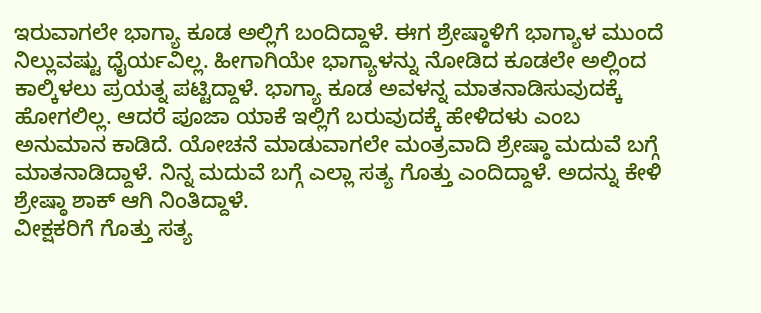ಇರುವಾಗಲೇ ಭಾಗ್ಯಾ ಕೂಡ ಅಲ್ಲಿಗೆ ಬಂದಿದ್ದಾಳೆ. ಈಗ ಶ್ರೇಷ್ಠಾಳಿಗೆ ಭಾಗ್ಯಾಳ ಮುಂದೆ ನಿಲ್ಲುವಷ್ಟು ಧೈರ್ಯವಿಲ್ಲ. ಹೀಗಾಗಿಯೇ ಭಾಗ್ಯಾಳನ್ನು ನೋಡಿದ ಕೂಡಲೇ ಅಲ್ಲಿಂದ ಕಾಲ್ಕಿಳಲು ಪ್ರಯತ್ನ ಪಟ್ಟಿದ್ದಾಳೆ. ಭಾಗ್ಯಾ ಕೂಡ ಅವಳನ್ನ ಮಾತನಾಡಿಸುವುದಕ್ಕೆ ಹೋಗಲಿಲ್ಲ. ಆದರೆ ಪೂಜಾ ಯಾಕೆ ಇಲ್ಲಿಗೆ ಬರುವುದಕ್ಕೆ ಹೇಳಿದಳು ಎಂಬ ಅನುಮಾನ ಕಾಡಿದೆ. ಯೋಚನೆ ಮಾಡುವಾಗಲೇ ಮಂತ್ರವಾದಿ ಶ್ರೇಷ್ಠಾ ಮದುವೆ ಬಗ್ಗೆ ಮಾತನಾಡಿದ್ದಾಳೆ. ನಿನ್ನ ಮದುವೆ ಬಗ್ಗೆ ಎಲ್ಲಾ ಸತ್ಯ ಗೊತ್ತು ಎಂದಿದ್ದಾಳೆ. ಅದನ್ನು ಕೇಳಿ ಶ್ರೇಷ್ಠಾ ಶಾಕ್ ಆಗಿ ನಿಂತಿದ್ದಾಳೆ.
ವೀಕ್ಷಕರಿಗೆ ಗೊತ್ತು ಸತ್ಯ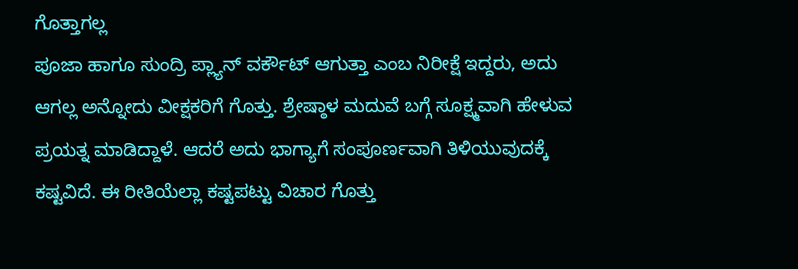ಗೊತ್ತಾಗಲ್ಲ
ಪೂಜಾ ಹಾಗೂ ಸುಂದ್ರಿ ಪ್ಲ್ಯಾನ್ ವರ್ಕೌಟ್ ಆಗುತ್ತಾ ಎಂಬ ನಿರೀಕ್ಷೆ ಇದ್ದರು, ಅದು ಆಗಲ್ಲ ಅನ್ನೋದು ವೀಕ್ಷಕರಿಗೆ ಗೊತ್ತು. ಶ್ರೇಷ್ಠಾಳ ಮದುವೆ ಬಗ್ಗೆ ಸೂಕ್ಷ್ಮವಾಗಿ ಹೇಳುವ ಪ್ರಯತ್ನ ಮಾಡಿದ್ದಾಳೆ. ಆದರೆ ಅದು ಭಾಗ್ಯಾಗೆ ಸಂಪೂರ್ಣವಾಗಿ ತಿಳಿಯುವುದಕ್ಕೆ ಕಷ್ಟವಿದೆ. ಈ ರೀತಿಯೆಲ್ಲಾ ಕಷ್ಟಪಟ್ಟು ವಿಚಾರ ಗೊತ್ತು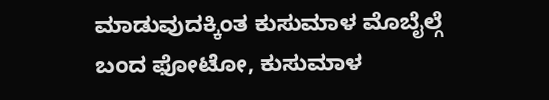ಮಾಡುವುದಕ್ಕಿಂತ ಕುಸುಮಾಳ ಮೊಬೈಲ್ಗೆ ಬಂದ ಫೋಟೋ, ಕುಸುಮಾಳ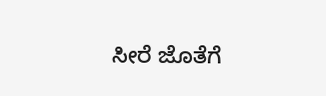ಸೀರೆ ಜೊತೆಗೆ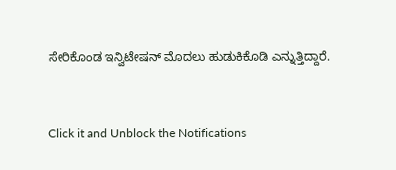ಸೇರಿಕೊಂಡ ಇನ್ವಿಟೇಷನ್ ಮೊದಲು ಹುಡುಕಿಕೊಡಿ ಎನ್ನುತ್ತಿದ್ದಾರೆ.


Click it and Unblock the Notifications